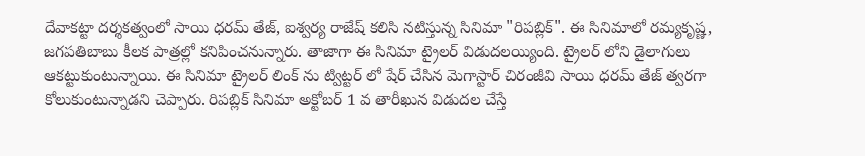దేవాకట్టా దర్శకత్వంలో సాయి ధరమ్ తేజ్, ఐశ్వర్య రాజేష్ కలిసి నటిస్తున్న సినిమా "రిపబ్లిక్". ఈ సినిమాలో రమ్యకృష్ణ, జగపతిబాబు కీలక పాత్రల్లో కనిపించనున్నారు. తాజాగా ఈ సినిమా ట్రైలర్ విడుదలయ్యింది. ట్రైలర్ లోని డైలాగులు ఆకట్టుకుంటున్నాయి. ఈ సినిమా ట్రైలర్ లింక్ ను ట్విట్టర్ లో షేర్ చేసిన మెగాస్టార్ చిరంజీవి సాయి ధరమ్ తేజ్ త్వరగా కోలుకుంటున్నాడని చెప్పారు. రిపబ్లిక్ సినిమా అక్టోబర్ 1 వ తారీఖున విడుదల చేస్తే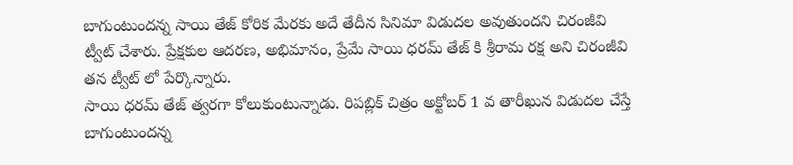బాగుంటుందన్న సాయి తేజ్ కోరిక మేరకు అదే తేదీన సినిమా విడుదల అవుతుందని చిరంజీవి ట్వీట్ చేశారు. ప్రేక్షకుల ఆదరణ, అభిమానం, ప్రేమే సాయి ధరమ్ తేజ్ కి శ్రీరామ రక్ష అని చిరంజీవి తన ట్వీట్ లో పేర్కొన్నారు.
సాయి ధరమ్ తేజ్ త్వరగా కోలుకుంటున్నాడు. రిపబ్లిక్ చిత్రం అక్టోబర్ 1 వ తారీఖున విడుదల చేస్తే బాగుంటుందన్న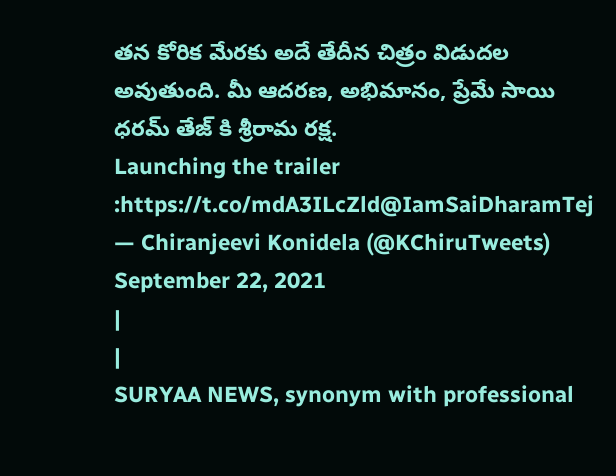తన కోరిక మేరకు అదే తేదీన చిత్రం విడుదల అవుతుంది. మీ ఆదరణ, అభిమానం, ప్రేమే సాయి ధరమ్ తేజ్ కి శ్రీరామ రక్ష.
Launching the trailer :https://t.co/mdA3ILcZld@IamSaiDharamTej
— Chiranjeevi Konidela (@KChiruTweets) September 22, 2021
|
|
SURYAA NEWS, synonym with professional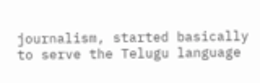journalism, started basically to serve the Telugu language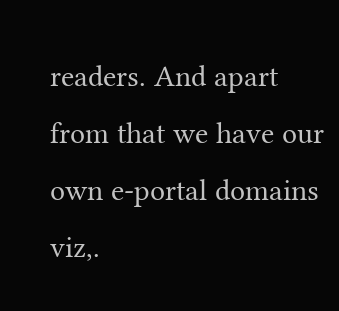readers. And apart from that we have our own e-portal domains viz,.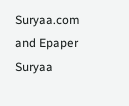Suryaa.com and Epaper Suryaa